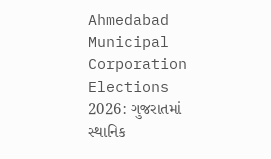Ahmedabad Municipal Corporation Elections 2026: ગુજરાતમાં સ્થાનિક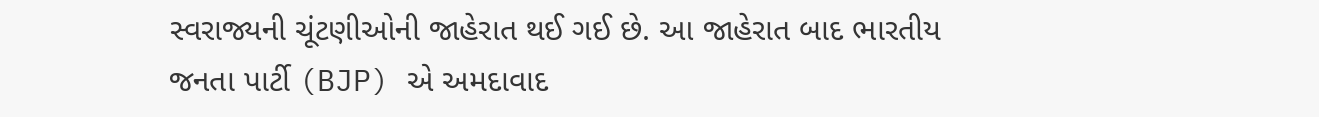સ્વરાજ્યની ચૂંટણીઓની જાહેરાત થઈ ગઈ છે. આ જાહેરાત બાદ ભારતીય જનતા પાર્ટી (BJP) એ અમદાવાદ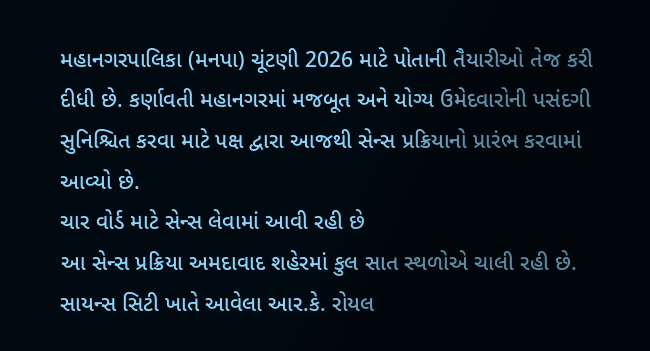મહાનગરપાલિકા (મનપા) ચૂંટણી 2026 માટે પોતાની તૈયારીઓ તેજ કરી દીધી છે. કર્ણાવતી મહાનગરમાં મજબૂત અને યોગ્ય ઉમેદવારોની પસંદગી સુનિશ્ચિત કરવા માટે પક્ષ દ્વારા આજથી સેન્સ પ્રક્રિયાનો પ્રારંભ કરવામાં આવ્યો છે.
ચાર વોર્ડ માટે સેન્સ લેવામાં આવી રહી છે
આ સેન્સ પ્રક્રિયા અમદાવાદ શહેરમાં કુલ સાત સ્થળોએ ચાલી રહી છે. સાયન્સ સિટી ખાતે આવેલા આર.કે. રોયલ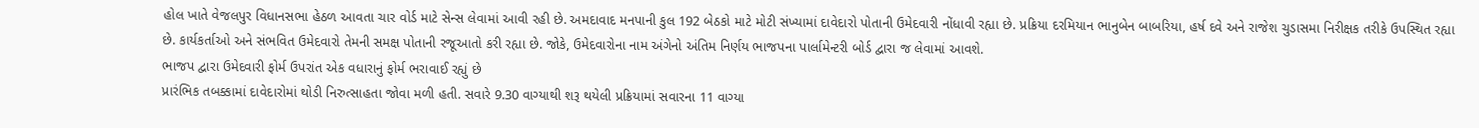હોલ ખાતે વેજલપુર વિધાનસભા હેઠળ આવતા ચાર વોર્ડ માટે સેન્સ લેવામાં આવી રહી છે. અમદાવાદ મનપાની કુલ 192 બેઠકો માટે મોટી સંખ્યામાં દાવેદારો પોતાની ઉમેદવારી નોંધાવી રહ્યા છે. પ્રક્રિયા દરમિયાન ભાનુબેન બાબરિયા, હર્ષ દવે અને રાજેશ ચુડાસમા નિરીક્ષક તરીકે ઉપસ્થિત રહ્યા છે. કાર્યકર્તાઓ અને સંભવિત ઉમેદવારો તેમની સમક્ષ પોતાની રજૂઆતો કરી રહ્યા છે. જોકે, ઉમેદવારોના નામ અંગેનો અંતિમ નિર્ણય ભાજપના પાર્લામેન્ટરી બોર્ડ દ્વારા જ લેવામાં આવશે.
ભાજપ દ્વારા ઉમેદવારી ફોર્મ ઉપરાંત એક વધારાનું ફોર્મ ભરાવાઈ રહ્યું છે
પ્રારંભિક તબક્કામાં દાવેદારોમાં થોડી નિરુત્સાહતા જોવા મળી હતી. સવારે 9.30 વાગ્યાથી શરૂ થયેલી પ્રક્રિયામાં સવારના 11 વાગ્યા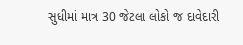સુધીમાં માત્ર 30 જેટલા લોકો જ દાવેદારી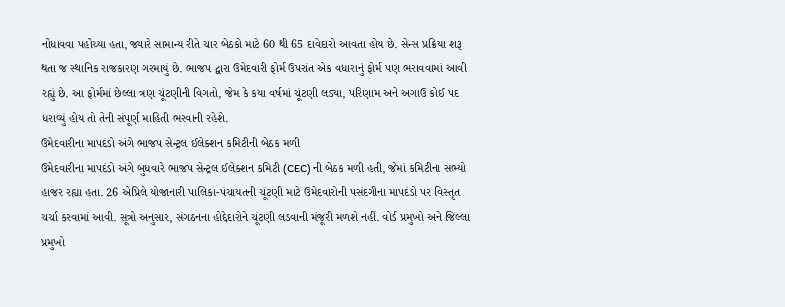નોંધાવવા પહોંચ્યા હતા, જ્યારે સામાન્ય રીતે ચાર બેઠકો માટે 60 થી 65 દાવેદારો આવતા હોય છે. સેન્સ પ્રક્રિયા શરૂ થતા જ સ્થાનિક રાજકારણ ગરમાયું છે. ભાજપ દ્વારા ઉમેદવારી ફોર્મ ઉપરાંત એક વધારાનું ફોર્મ પણ ભરાવવામાં આવી રહ્યું છે. આ ફોર્મમાં છેલ્લા ત્રણ ચૂંટણીની વિગતો, જેમ કે કયા વર્ષમાં ચૂંટણી લડ્યા, પરિણામ અને અગાઉ કોઈ પદ ધરાવ્યું હોય તો તેની સંપૂર્ણ માહિતી ભરવાની રહેશે.
ઉમેદવારીના માપદંડો અંગે ભાજપ સેન્ટ્રલ ઈલેક્શન કમિટીની બેઠક મળી
ઉમેદવારીના માપદંડો અંગે બુધવારે ભાજપ સેન્ટ્રલ ઈલેક્શન કમિટી (CEC) ની બેઠક મળી હતી, જેમાં કમિટીના સભ્યો હાજર રહ્યા હતા. 26 એપ્રિલે યોજાનારી પાલિકા-પંચાયતની ચૂંટણી માટે ઉમેદવારોની પસંદગીના માપદંડો પર વિસ્તૃત ચર્ચા કરવામાં આવી. સૂત્રો અનુસાર, સંગઠનના હોદ્દેદારોને ચૂંટણી લડવાની મંજૂરી મળશે નહીં. વોર્ડ પ્રમુખો અને જિલ્લા પ્રમુખો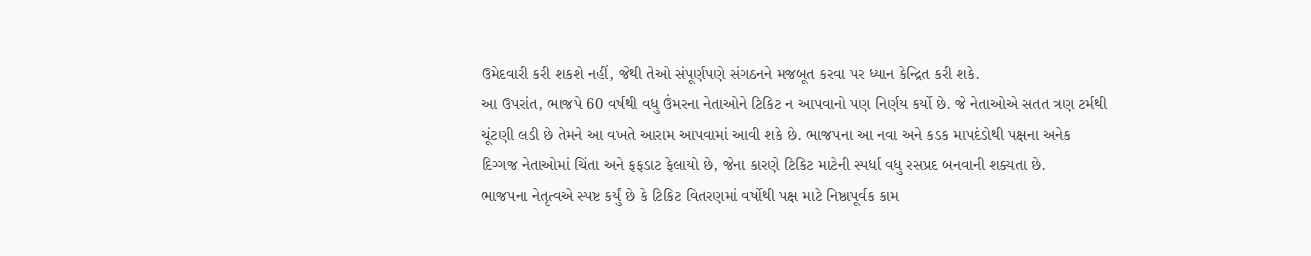ઉમેદવારી કરી શકશે નહીં, જેથી તેઓ સંપૂર્ણપણે સંગઠનને મજબૂત કરવા પર ધ્યાન કેન્દ્રિત કરી શકે.
આ ઉપરાંત, ભાજપે 60 વર્ષથી વધુ ઉંમરના નેતાઓને ટિકિટ ન આપવાનો પણ નિર્ણય કર્યો છે. જે નેતાઓએ સતત ત્રણ ટર્મથી ચૂંટણી લડી છે તેમને આ વખતે આરામ આપવામાં આવી શકે છે. ભાજપના આ નવા અને કડક માપદંડોથી પક્ષના અનેક દિગ્ગજ નેતાઓમાં ચિંતા અને ફફડાટ ફેલાયો છે, જેના કારણે ટિકિટ માટેની સ્પર્ધા વધુ રસપ્રદ બનવાની શક્યતા છે.
ભાજપના નેતૃત્વએ સ્પષ્ટ કર્યું છે કે ટિકિટ વિતરણમાં વર્ષોથી પક્ષ માટે નિષ્ઠાપૂર્વક કામ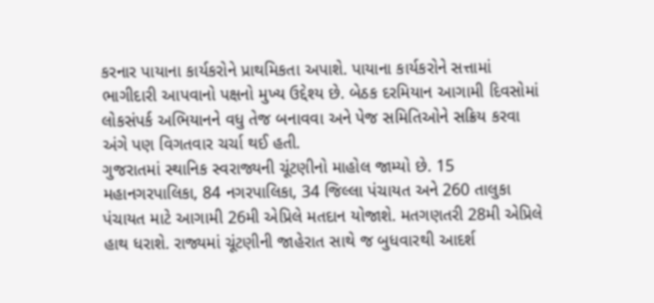કરનાર પાયાના કાર્યકરોને પ્રાથમિકતા અપાશે. પાયાના કાર્યકરોને સત્તામાં ભાગીદારી આપવાનો પક્ષનો મુખ્ય ઉદ્દેશ્ય છે. બેઠક દરમિયાન આગામી દિવસોમાં લોકસંપર્ક અભિયાનને વધુ તેજ બનાવવા અને પેજ સમિતિઓને સક્રિય કરવા અંગે પણ વિગતવાર ચર્ચા થઈ હતી.
ગુજરાતમાં સ્થાનિક સ્વરાજ્યની ચૂંટણીનો માહોલ જામ્યો છે. 15 મહાનગરપાલિકા, 84 નગરપાલિકા, 34 જિલ્લા પંચાયત અને 260 તાલુકા પંચાયત માટે આગામી 26મી એપ્રિલે મતદાન યોજાશે. મતગણતરી 28મી એપ્રિલે હાથ ધરાશે. રાજ્યમાં ચૂંટણીની જાહેરાત સાથે જ બુધવારથી આદર્શ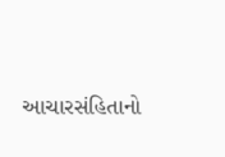આચારસંહિતાનો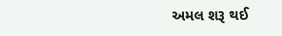અમલ શરૂ થઈ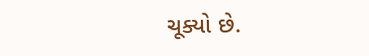ચૂક્યો છે.